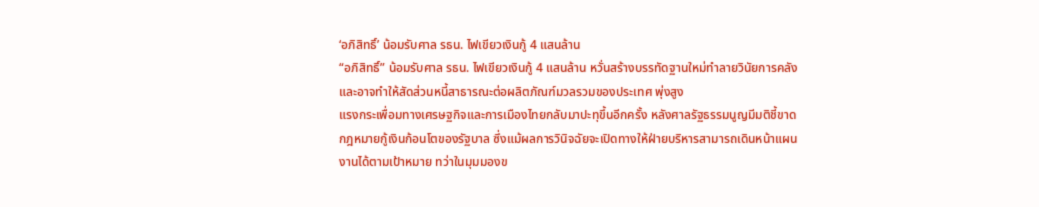‘อภิสิทธิ์’ น้อมรับศาล รธน. ไฟเขียวเงินกู้ 4 แสนล้าน
“อภิสิทธิ์” น้อมรับศาล รธน. ไฟเขียวเงินกู้ 4 แสนล้าน หวั่นสร้างบรรทัดฐานใหม่ทำลายวินัยการคลัง และอาจทำให้สัดส่วนหนี้สาธารณะต่อผลิตภัณฑ์มวลรวมของประเทศ พุ่งสูง
แรงกระเพื่อมทางเศรษฐกิจและการเมืองไทยกลับมาปะทุขึ้นอีกครั้ง หลังศาลรัฐธรรมนูญมีมติชี้ขาดกฎหมายกู้เงินก้อนโตของรัฐบาล ซึ่งแม้ผลการวินิจฉัยจะเปิดทางให้ฝ่ายบริหารสามารถเดินหน้าแผนงานได้ตามเป้าหมาย ทว่าในมุมมองข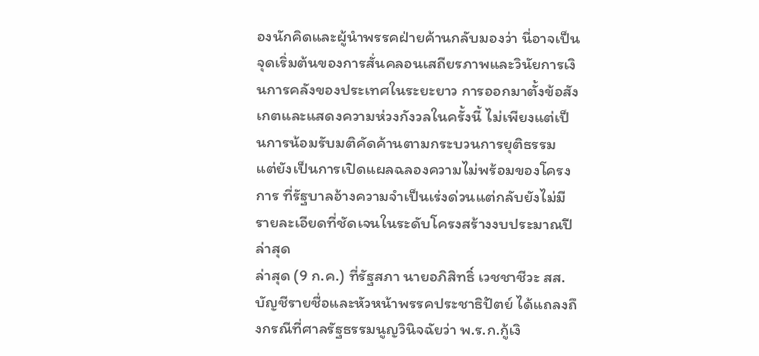องนักคิดและผู้นำพรรคฝ่ายค้านกลับมองว่า นี่อาจเป็นจุดเริ่มต้นของการสั่นคลอนเสถียรภาพและวินัยการเงินการคลังของประเทศในระยะยาว การออกมาตั้งข้อสังเกตและแสดงความห่วงกังวลในครั้งนี้ ไม่เพียงแต่เป็นการน้อมรับมติคัดค้านตามกระบวนการยุติธรรม แต่ยังเป็นการเปิดแผลฉลองความไม่พร้อมของโครงการ ที่รัฐบาลอ้างความจำเป็นเร่งด่วนแต่กลับยังไม่มีรายละเอียดที่ชัดเจนในระดับโครงสร้างงบประมาณปีล่าสุด
ล่าสุด (9 ก.ค.) ที่รัฐสภา นายอภิสิทธิ์ เวชชาชีวะ สส.บัญชีรายชื่อและหัวหน้าพรรคประชาธิปัตย์ ได้แถลงถึงกรณีที่ศาลรัฐธรรมนูญวินิจฉัยว่า พ.ร.ก.กู้เงิ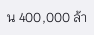น 400,000 ล้า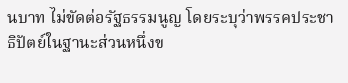นบาท ไม่ขัดต่อรัฐธรรมนูญ โดยระบุว่าพรรคประชาธิปัตย์ในฐานะส่วนหนึ่งข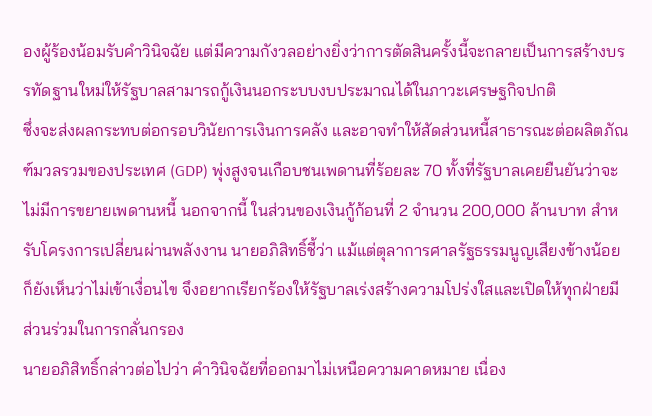องผู้ร้องน้อมรับคำวินิจฉัย แต่มีความกังวลอย่างยิ่งว่าการตัดสินครั้งนี้จะกลายเป็นการสร้างบรรทัดฐานใหม่ให้รัฐบาลสามารถกู้เงินนอกระบบงบประมาณได้ในภาวะเศรษฐกิจปกติ
ซึ่งจะส่งผลกระทบต่อกรอบวินัยการเงินการคลัง และอาจทำให้สัดส่วนหนี้สาธารณะต่อผลิตภัณฑ์มวลรวมของประเทศ (GDP) พุ่งสูงจนเกือบชนเพดานที่ร้อยละ 70 ทั้งที่รัฐบาลเคยยืนยันว่าจะไม่มีการขยายเพดานหนี้ นอกจากนี้ ในส่วนของเงินกู้ก้อนที่ 2 จำนวน 200,000 ล้านบาท สำหรับโครงการเปลี่ยนผ่านพลังงาน นายอภิสิทธิ์ชี้ว่า แม้แต่ตุลาการศาลรัฐธรรมนูญเสียงข้างน้อยก็ยังเห็นว่าไม่เข้าเงื่อนไข จึงอยากเรียกร้องให้รัฐบาลเร่งสร้างความโปร่งใสและเปิดให้ทุกฝ่ายมีส่วนร่วมในการกลั่นกรอง
นายอภิสิทธิ์กล่าวต่อไปว่า คำวินิจฉัยที่ออกมาไม่เหนือความคาดหมาย เนื่อง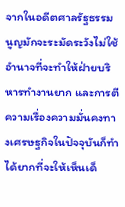จากในอดีตศาลรัฐธรรมนูญมักจะระมัดระวังไม่ใช้อำนาจที่จะทำให้ฝ่ายบริหารทำงานยาก และการตีความเรื่องความมั่นคงทางเศรษฐกิจในปัจจุบันก็ทำได้ยากที่จะให้เห็นเด็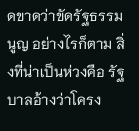ดขาดว่าขัดรัฐธรรมนูญ อย่างไรก็ตาม สิ่งที่น่าเป็นห่วงคือ รัฐบาลอ้างว่าโครง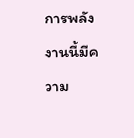การพลังงานนี้มีความ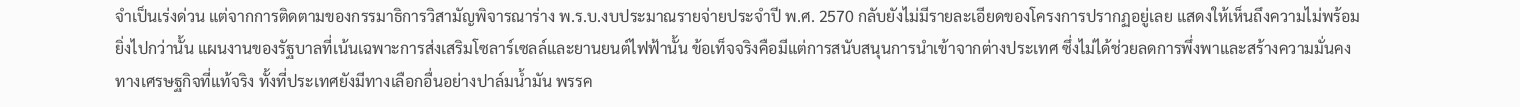จำเป็นเร่งด่วน แต่จากการติดตามของกรรมาธิการวิสามัญพิจารณาร่าง พ.ร.บ.งบประมาณรายจ่ายประจำปี พ.ศ. 2570 กลับยังไม่มีรายละเอียดของโครงการปรากฏอยู่เลย แสดงให้เห็นถึงความไม่พร้อม
ยิ่งไปกว่านั้น แผนงานของรัฐบาลที่เน้นเฉพาะการส่งเสริมโซลาร์เซลล์และยานยนต์ไฟฟ้านั้น ข้อเท็จจริงคือมีแต่การสนับสนุนการนำเข้าจากต่างประเทศ ซึ่งไม่ได้ช่วยลดการพึ่งพาและสร้างความมั่นคงทางเศรษฐกิจที่แท้จริง ทั้งที่ประเทศยังมีทางเลือกอื่นอย่างปาล์มน้ำมัน พรรค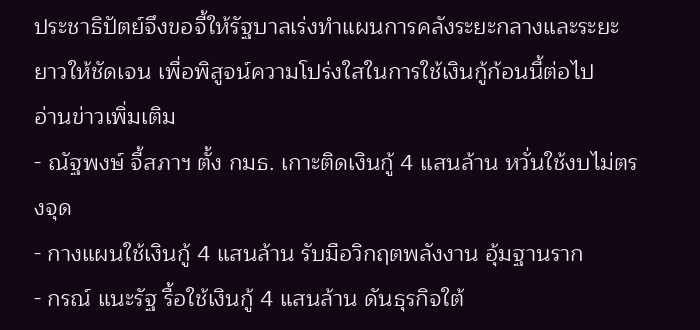ประชาธิปัตย์จึงขอจี้ให้รัฐบาลเร่งทำแผนการคลังระยะกลางและระยะยาวให้ชัดเจน เพื่อพิสูจน์ความโปร่งใสในการใช้เงินกู้ก้อนนี้ต่อไป
อ่านข่าวเพิ่มเติม
- ณัฐพงษ์ จี้สภาฯ ตั้ง กมธ. เกาะติดเงินกู้ 4 แสนล้าน หวั่นใช้งบไม่ตรงจุด
- กางแผนใช้เงินกู้ 4 แสนล้าน รับมือวิกฤตพลังงาน อุ้มฐานราก
- กรณ์ แนะรัฐ รื้อใช้เงินกู้ 4 แสนล้าน ดันธุรกิจใต้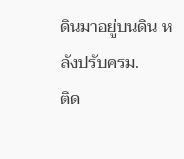ดินมาอยู่บนดิน หลังปรับครม.
ติด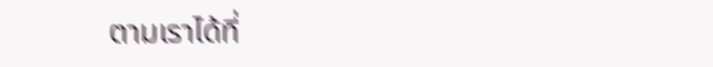ตามเราได้ที่